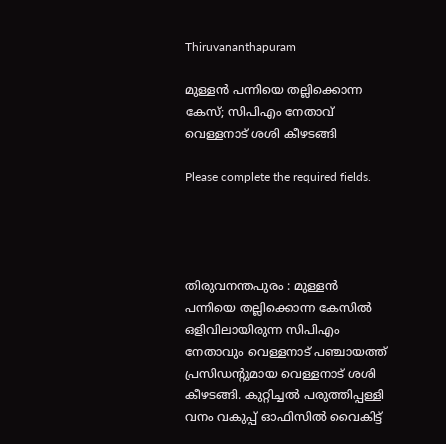Thiruvananthapuram

മുള്ളൻ പന്നിയെ തല്ലിക്കൊന്ന കേസ്; സിപിഎം നേതാവ് വെള്ളനാട് ശശി കീഴടങ്ങി

Please complete the required fields.




തിരുവനന്തപുരം : മുള്ളന്‍ പന്നിയെ തല്ലിക്കൊന്ന കേസില്‍ ഒളിവിലായിരുന്ന സിപിഎം നേതാവും വെള്ളനാട് പഞ്ചായത്ത് പ്രസിഡന്റുമായ വെള്ളനാട് ശശി കീഴടങ്ങി. കുറ്റിച്ചല്‍ പരുത്തിപ്പള്ളി വനം വകുപ്പ് ഓഫിസില്‍ വൈകിട്ട്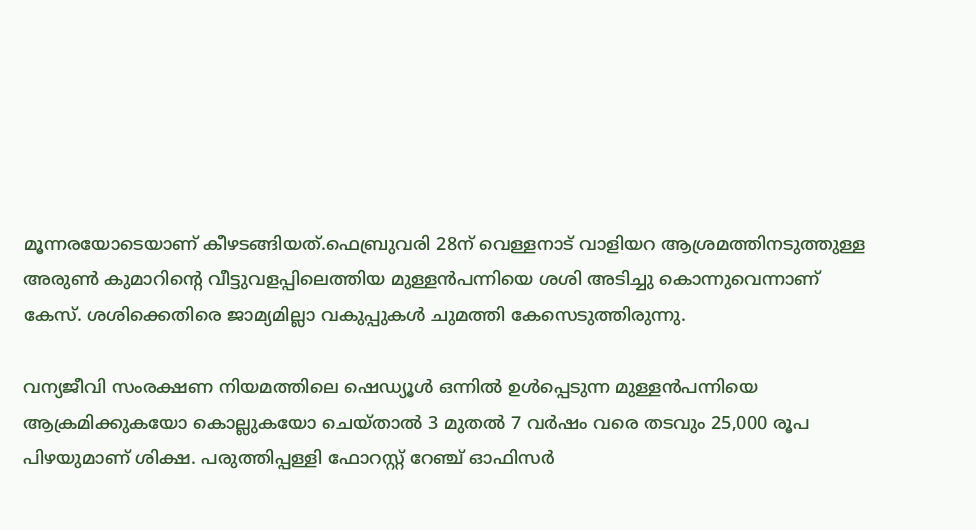മൂന്നരയോടെയാണ് കീഴടങ്ങിയത്.ഫെബ്രുവരി 28ന് വെള്ളനാട് വാളിയറ ആശ്രമത്തിനടുത്തുള്ള അരുണ്‍ കുമാറിന്റെ വീട്ടുവളപ്പിലെത്തിയ മുള്ളന്‍പന്നിയെ ശശി അടിച്ചു കൊന്നുവെന്നാണ് കേസ്. ശശിക്കെതിരെ ജാമ്യമില്ലാ വകുപ്പുകള്‍ ചുമത്തി കേസെടുത്തിരുന്നു.

വന്യജീവി സംരക്ഷണ നിയമത്തിലെ ഷെഡ്യൂള്‍ ഒന്നില്‍ ഉള്‍പ്പെടുന്ന മുള്ളന്‍പന്നിയെ ആക്രമിക്കുകയോ കൊല്ലുകയോ ചെയ്താല്‍ 3 മുതല്‍ 7 വര്‍ഷം വരെ തടവും 25,000 രൂപ പിഴയുമാണ് ശിക്ഷ. പരുത്തിപ്പള്ളി ഫോറസ്റ്റ് റേഞ്ച് ഓഫിസര്‍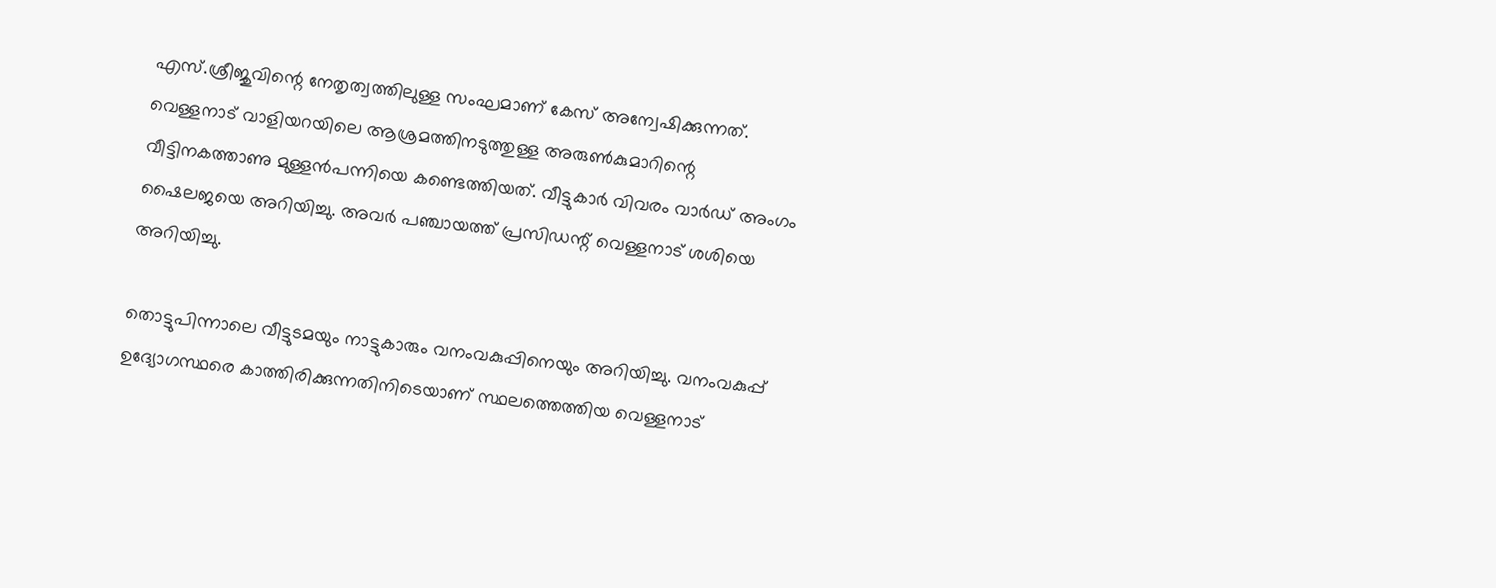എസ്.ശ്രീജുവിന്റെ നേതൃത്വത്തിലുള്ള സംഘമാണ് കേസ് അന്വേഷിക്കുന്നത്.
വെള്ളനാട് വാളിയറയിലെ ആശ്രമത്തിനടുത്തുള്ള അരുണ്‍കുമാറിന്റെ വീട്ടിനകത്താണു മുള്ളന്‍പന്നിയെ കണ്ടെത്തിയത്. വീട്ടുകാര്‍ വിവരം വാര്‍ഡ് അംഗം ഷൈലജയെ അറിയിച്ചു. അവര്‍ പഞ്ചായത്ത് പ്രസിഡന്റ് വെള്ളനാട് ശശിയെ അറിയിച്ചു.

തൊട്ടുപിന്നാലെ വീട്ടുടമയും നാട്ടുകാരും വനംവകുപ്പിനെയും അറിയിച്ചു. വനംവകുപ്പ് ഉദ്യോഗസ്ഥരെ കാത്തിരിക്കുന്നതിനിടെയാണ് സ്ഥലത്തെത്തിയ വെള്ളനാട്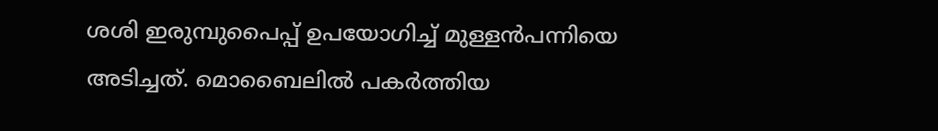ശശി ഇരുമ്പുപൈപ്പ് ഉപയോഗിച്ച് മുള്ളന്‍പന്നിയെ അടിച്ചത്. മൊബൈലില്‍ പകര്‍ത്തിയ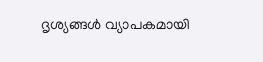ദൃശ്യങ്ങള്‍ വ്യാപകമായി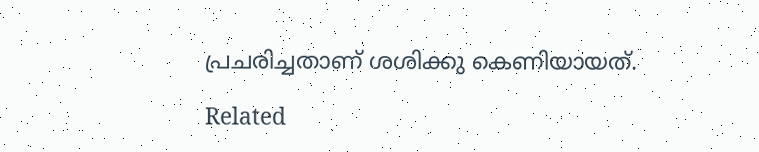പ്രചരിച്ചതാണ് ശശിക്കു കെണിയായത്.

Related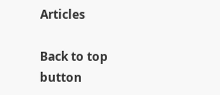Articles

Back to top button